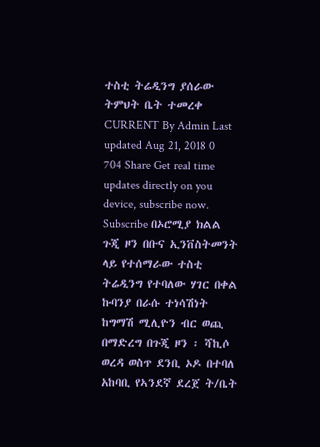ተስቲ ትሬዲንግ ያሰራው ትምህት ቤት ተመረቀ CURRENT By Admin Last updated Aug 21, 2018 0 704 Share Get real time updates directly on you device, subscribe now. Subscribe በኦሮሚያ ክልል ጉጂ ዞን በቡና ኢንቨስትመንት ላይ የተሰማራው ተስቲ ትሬዲንግ የተባለው ሃገር በቀል ኩባንያ በራሱ ተነሳሽነት ከግማሽ ሚሊዮን ብር ወጪ በማድረግ በጉጂ ዞን ፡ ሻኪሶ ወረዳ ወስጥ ደንቢ ኦዶ በተባለ አከባቢ የኣንደኛ ደረጀ ት/ቤት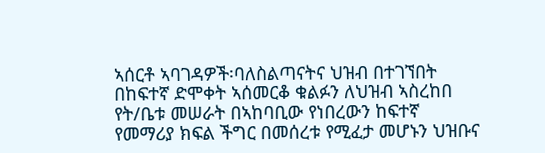ኣሰርቶ ኣባገዳዎች፡ባለስልጣናትና ህዝብ በተገኘበት በከፍተኛ ድሞቀት ኣሰመርቆ ቁልፉን ለህዝብ ኣስረከበ የት/ቤቱ መሠራት በኣከባቢው የነበረውን ከፍተኛ የመማሪያ ክፍል ችግር በመሰረቱ የሚፈታ መሆኑን ህዝቡና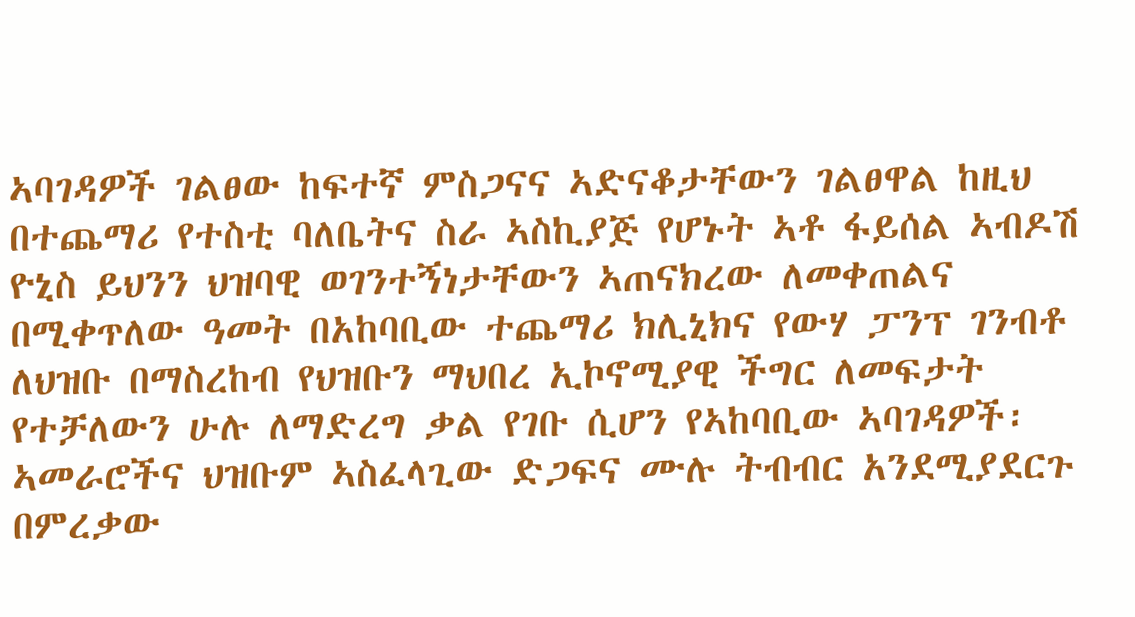ኣባገዳዎች ገልፀው ከፍተኛ ምስጋናና ኣድናቆታቸውን ገልፀዋል ከዚህ በተጨማሪ የተስቲ ባለቤትና ስራ ኣስኪያጅ የሆኑት ኣቶ ፋይሰል ኣብዶሽ ዮኒስ ይህንን ህዝባዊ ወገንተኝነታቸውን ኣጠናክረው ለመቀጠልና በሚቀጥለው ዓመት በአከባቢው ተጨማሪ ክሊኒክና የውሃ ፓንፕ ገንብቶ ለህዝቡ በማስረከብ የህዝቡን ማህበረ ኢኮኖሚያዊ ችግር ለመፍታት የተቻለውን ሁሉ ለማድረግ ቃል የገቡ ሲሆን የኣከባቢው ኣባገዳዎች፡ኣመራሮችና ህዝቡም ኣስፈላጊው ድጋፍና ሙሉ ትብብር አንደሚያደርጉ በምረቃው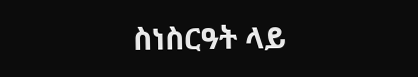ስነስርዓት ላይ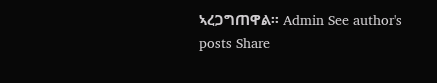ኣረጋግጠዋል፡፡ Admin See author's posts Share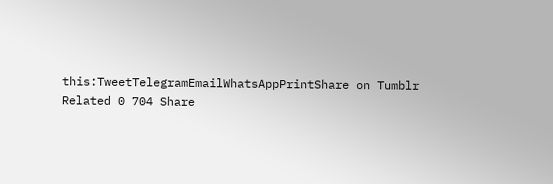this:TweetTelegramEmailWhatsAppPrintShare on Tumblr Related 0 704 Share